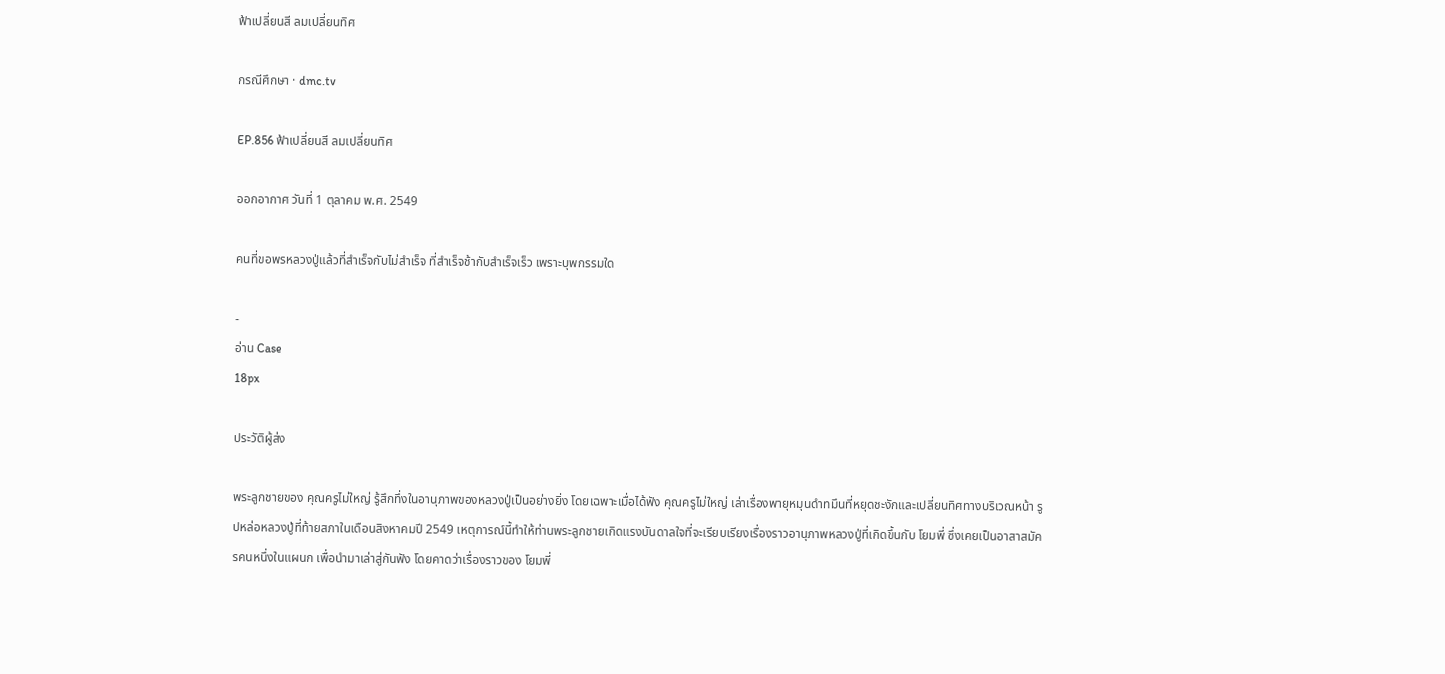ฟ้าเปลี่ยนสี ลมเปลี่ยนทิศ

กรณีศึกษา · dmc.tv

EP.856 ฟ้าเปลี่ยนสี ลมเปลี่ยนทิศ

ออกอากาศ วันที่ 1 ตุลาคม พ.ศ. 2549

คนที่ขอพรหลวงปู่แล้วที่สำเร็จกับไม่สำเร็จ ที่สำเร็จช้ากับสำเร็จเร็ว เพราะบุพกรรมใด

-
อ่าน Case
18px

ประวัติผู้ส่ง

พระลูกชายของ คุณครูไม่ใหญ่ รู้สึกทึ่งในอานุภาพของหลวงปู่เป็นอย่างยิ่ง โดยเฉพาะเมื่อได้ฟัง คุณครูไม่ใหญ่ เล่าเรื่องพายุหมุนดำทมึนที่หยุดชะงักและเปลี่ยนทิศทางบริเวณหน้า รูปหล่อหลวงปู่ที่ท้ายสภาในเดือนสิงหาคมปี 2549 เหตุการณ์นี้ทำให้ท่านพระลูกชายเกิดแรงบันดาลใจที่จะเรียบเรียงเรื่องราวอานุภาพหลวงปู่ที่เกิดขึ้นกับ โยมพี่ ซึ่งเคยเป็นอาสาสมัครคนหนึ่งในแผนก เพื่อนำมาเล่าสู่กันฟัง โดยคาดว่าเรื่องราวของ โยมพี่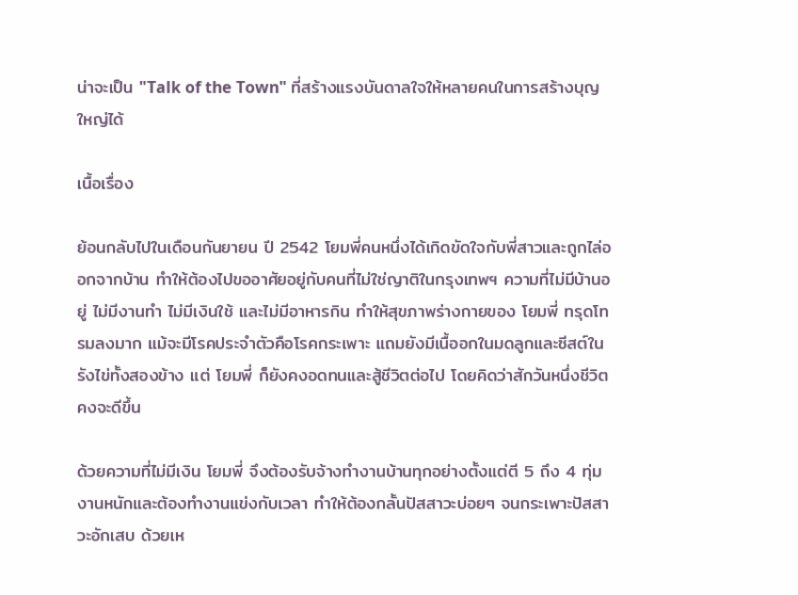น่าจะเป็น "Talk of the Town" ที่สร้างแรงบันดาลใจให้หลายคนในการสร้างบุญใหญ่ได้

เนื้อเรื่อง

ย้อนกลับไปในเดือนกันยายน ปี 2542 โยมพี่คนหนึ่งได้เกิดขัดใจกับพี่สาวและถูกไล่ออกจากบ้าน ทำให้ต้องไปขออาศัยอยู่กับคนที่ไม่ใช่ญาติในกรุงเทพฯ ความที่ไม่มีบ้านอยู่ ไม่มีงานทำ ไม่มีเงินใช้ และไม่มีอาหารกิน ทำให้สุขภาพร่างกายของ โยมพี่ ทรุดโทรมลงมาก แม้จะมีโรคประจำตัวคือโรคกระเพาะ แถมยังมีเนื้ออกในมดลูกและซีสต์ในรังไข่ทั้งสองข้าง แต่ โยมพี่ ก็ยังคงอดทนและสู้ชีวิตต่อไป โดยคิดว่าสักวันหนึ่งชีวิตคงจะดีขึ้น

ด้วยความที่ไม่มีเงิน โยมพี่ จึงต้องรับจ้างทำงานบ้านทุกอย่างตั้งแต่ตี 5 ถึง 4 ทุ่ม งานหนักและต้องทำงานแข่งกับเวลา ทำให้ต้องกลั้นปัสสาวะบ่อยๆ จนกระเพาะปัสสาวะอักเสบ ด้วยเห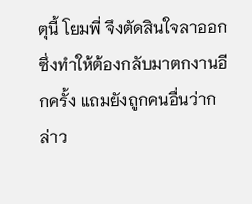ตุนี้ โยมพี่ จึงตัดสินใจลาออก ซึ่งทำให้ต้องกลับมาตกงานอีกครั้ง แถมยังถูกคนอื่นว่ากล่าว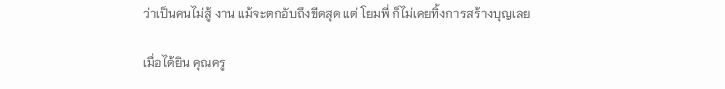ว่าเป็นคนไม่สู้ งาน แม้จะตกอับถึงขีดสุด แต่ โยมพี่ ก็ไม่เคยทิ้งการสร้างบุญเลย

เมื่อได้ยิน คุณครู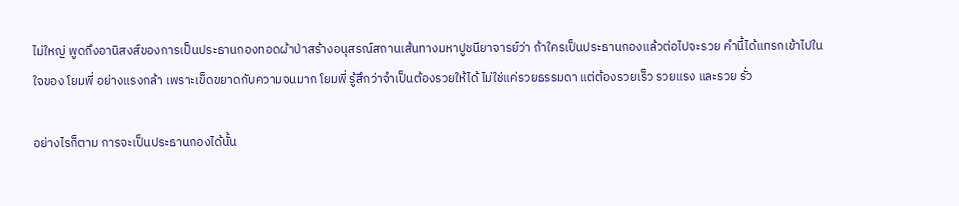ไม่ใหญ่ พูดถึงอานิสงส์ของการเป็นประธานกองทอดผ้าป่าสร้างอนุสรณ์สถานเส้นทางมหาปูชนียาจารย์ว่า ถ้าใครเป็นประธานกองแล้วต่อไปจะรวย คำนี้ได้แทรกเข้าไปในใจของ โยมพี่ อย่างแรงกล้า เพราะเข็ดขยาดกับความจนมาก โยมพี่ รู้สึกว่าจำเป็นต้องรวยให้ได้ ไม่ใช่แค่รวยธรรมดา แต่ต้องรวยเร็ว รวยแรง และรวย รั่ว

อย่างไรก็ตาม การจะเป็นประธานกองได้นั้น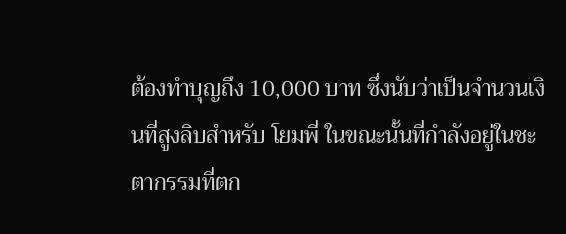ต้องทำบุญถึง 10,000 บาท ซึ่งนับว่าเป็นจำนวนเงินที่สูงลิบสำหรับ โยมพี่ ในขณะนั้นที่กำลังอยู่ในชะตากรรมที่ตก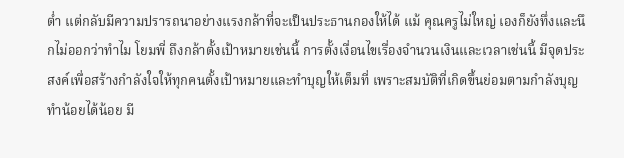ต่ำ แต่กลับมีความปรารถนาอย่างแรงกล้าที่จะเป็นประธานกองให้ได้ แม้ คุณครูไม่ใหญ่ เองก็ยังทึ่งและนึกไม่ออกว่าทำไม โยมพี่ ถึงกล้าตั้งเป้าหมายเช่นนี้ การตั้งเงื่อนไขเรื่องจำนวนเงินและเวลาเช่นนี้ มีจุดประสงค์เพื่อสร้างกำลังใจให้ทุกคนตั้งเป้าหมายและทำบุญให้เต็มที่ เพราะสมบัติที่เกิดขึ้นย่อมตามกำลังบุญ ทำน้อยได้น้อย มี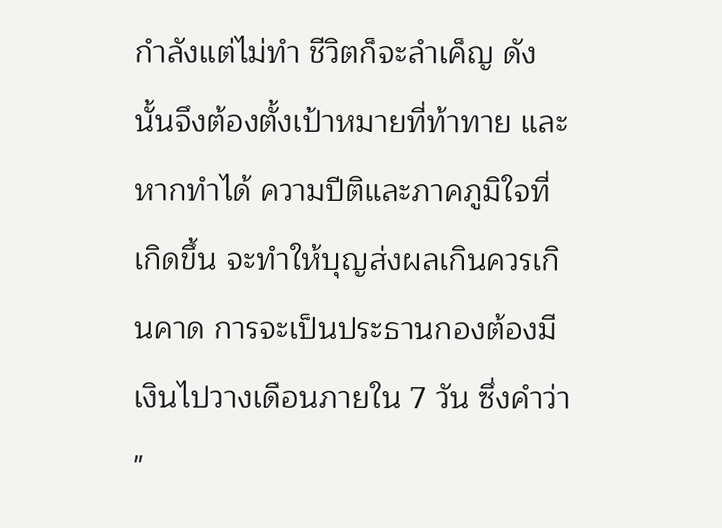กำลังแต่ไม่ทำ ชีวิตก็จะลำเค็ญ ดังนั้นจึงต้องตั้งเป้าหมายที่ท้าทาย และหากทำได้ ความปีติและภาคภูมิใจที่เกิดขึ้น จะทำให้บุญส่งผลเกินควรเกินคาด การจะเป็นประธานกองต้องมีเงินไปวางเดือนภายใน 7 วัน ซึ่งคำว่า "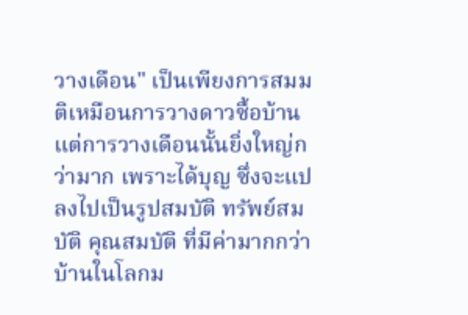วางเดือน" เป็นเพียงการสมมติเหมือนการวางดาวซื้อบ้าน แต่การวางเดือนนั้นยิ่งใหญ่กว่ามาก เพราะได้บุญ ซึ่งจะแปลงไปเป็นรูปสมบัติ ทรัพย์สมบัติ คุณสมบัติ ที่มีค่ามากกว่าบ้านในโลกม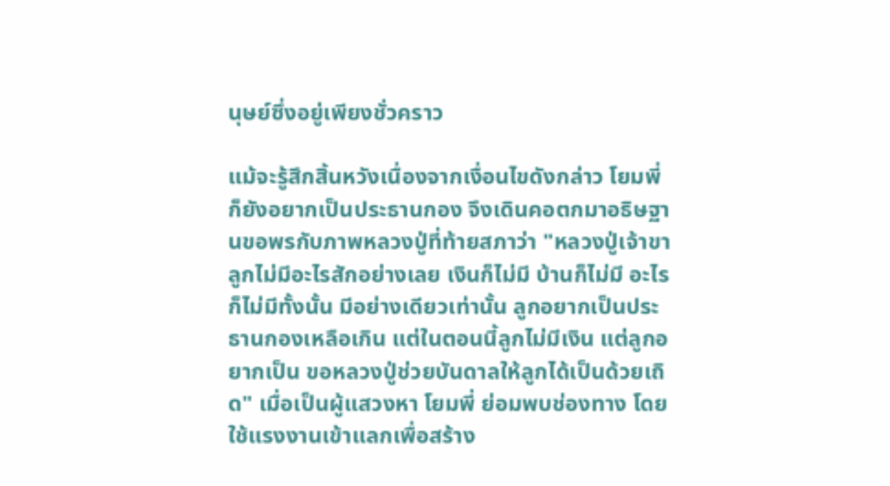นุษย์ซึ่งอยู่เพียงชั่วคราว

แม้จะรู้สึกสิ้นหวังเนื่องจากเงื่อนไขดังกล่าว โยมพี่ ก็ยังอยากเป็นประธานกอง จึงเดินคอตกมาอธิษฐานขอพรกับภาพหลวงปู่ที่ท้ายสภาว่า "หลวงปู่เจ้าขา ลูกไม่มีอะไรสักอย่างเลย เงินก็ไม่มี บ้านก็ไม่มี อะไรก็ไม่มีทั้งนั้น มีอย่างเดียวเท่านั้น ลูกอยากเป็นประธานกองเหลือเกิน แต่ในตอนนี้ลูกไม่มีเงิน แต่ลูกอยากเป็น ขอหลวงปู่ช่วยบันดาลให้ลูกได้เป็นด้วยเถิด" เมื่อเป็นผู้แสวงหา โยมพี่ ย่อมพบช่องทาง โดยใช้แรงงานเข้าแลกเพื่อสร้าง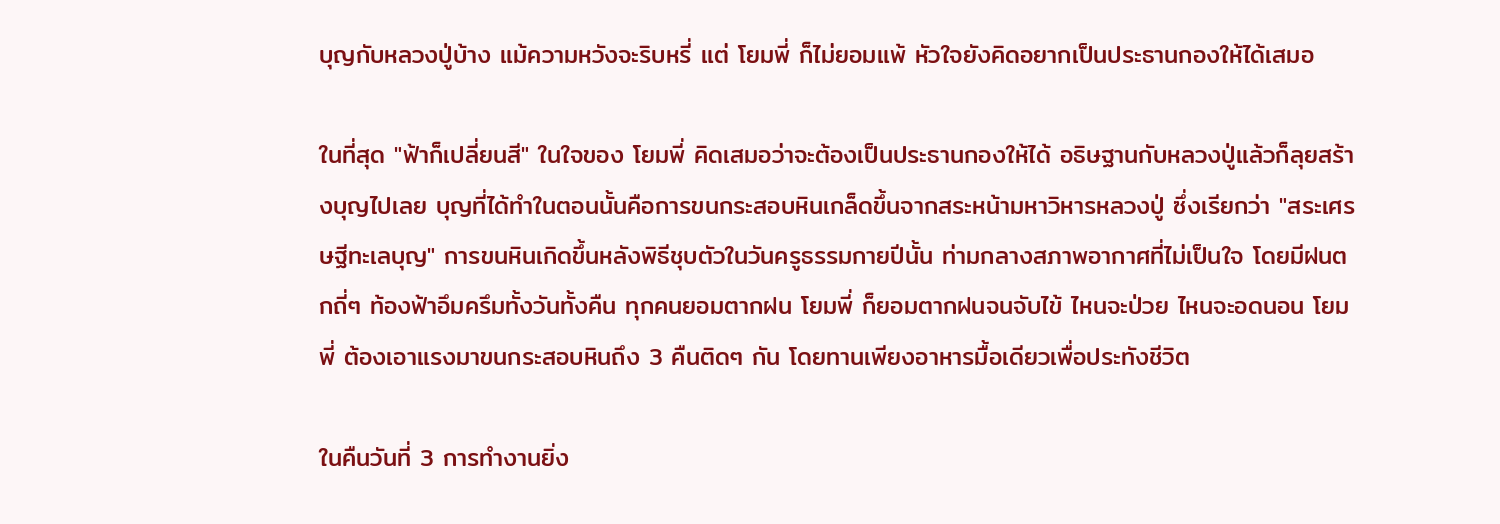บุญกับหลวงปู่บ้าง แม้ความหวังจะริบหรี่ แต่ โยมพี่ ก็ไม่ยอมแพ้ หัวใจยังคิดอยากเป็นประธานกองให้ได้เสมอ

ในที่สุด "ฟ้าก็เปลี่ยนสี" ในใจของ โยมพี่ คิดเสมอว่าจะต้องเป็นประธานกองให้ได้ อธิษฐานกับหลวงปู่แล้วก็ลุยสร้างบุญไปเลย บุญที่ได้ทำในตอนนั้นคือการขนกระสอบหินเกล็ดขึ้นจากสระหน้ามหาวิหารหลวงปู่ ซึ่งเรียกว่า "สระเศรษฐีทะเลบุญ" การขนหินเกิดขึ้นหลังพิธีชุบตัวในวันครูธรรมกายปีนั้น ท่ามกลางสภาพอากาศที่ไม่เป็นใจ โดยมีฝนตกถี่ๆ ท้องฟ้าอึมครึมทั้งวันทั้งคืน ทุกคนยอมตากฝน โยมพี่ ก็ยอมตากฝนจนจับไข้ ไหนจะป่วย ไหนจะอดนอน โยมพี่ ต้องเอาแรงมาขนกระสอบหินถึง 3 คืนติดๆ กัน โดยทานเพียงอาหารมื้อเดียวเพื่อประทังชีวิต

ในคืนวันที่ 3 การทำงานยิ่ง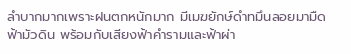ลำบากมากเพราะฝนตกหนักมาก มีเมฆยักษ์ดำทมึนลอยมามืดฟ้ามัวดิน พร้อมกับเสียงฟ้าคำรามและฟ้าผ่า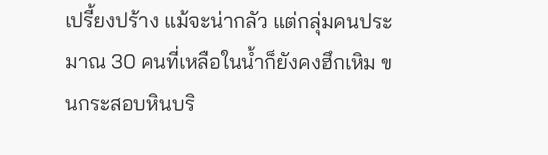เปรี้ยงปร้าง แม้จะน่ากลัว แต่กลุ่มคนประมาณ 30 คนที่เหลือในน้ำก็ยังคงฮึกเหิม ขนกระสอบหินบริ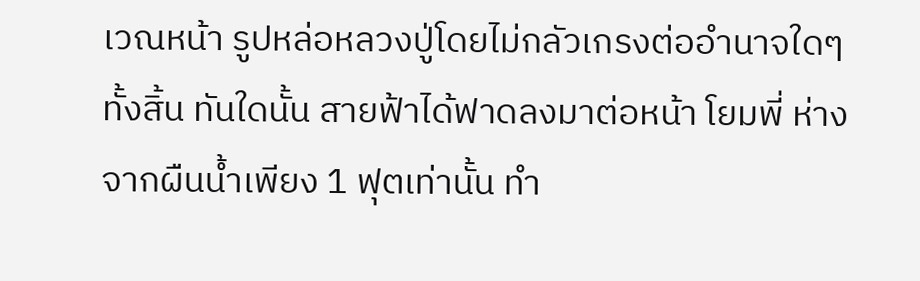เวณหน้า รูปหล่อหลวงปู่โดยไม่กลัวเกรงต่ออำนาจใดๆ ทั้งสิ้น ทันใดนั้น สายฟ้าได้ฟาดลงมาต่อหน้า โยมพี่ ห่างจากผืนน้ำเพียง 1 ฟุตเท่านั้น ทำ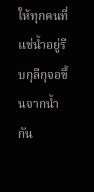ให้ทุกคนที่แช่น้ำอยู่รีบกุลีกุจอขึ้นจากน้ำกัน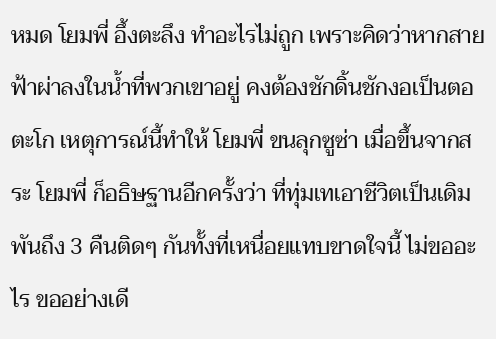หมด โยมพี่ อึ้งตะลึง ทำอะไรไม่ถูก เพราะคิดว่าหากสายฟ้าผ่าลงในน้ำที่พวกเขาอยู่ คงต้องชักดิ้นชักงอเป็นตอตะโก เหตุการณ์นี้ทำให้ โยมพี่ ขนลุกซูซ่า เมื่อขึ้นจากสระ โยมพี่ ก็อธิษฐานอีกครั้งว่า ที่ทุ่มเทเอาชีวิตเป็นเดิมพันถึง 3 คืนติดๆ กันทั้งที่เหนื่อยแทบขาดใจนี้ ไม่ขออะไร ขออย่างเดี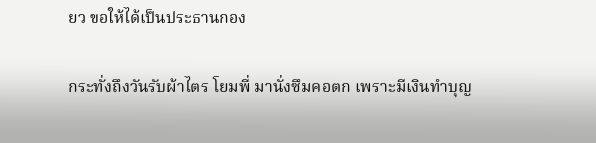ยว ขอให้ได้เป็นประธานกอง

กระทั่งถึงวันรับผ้าไตร โยมพี่ มานั่งซึมคอตก เพราะมีเงินทำบุญ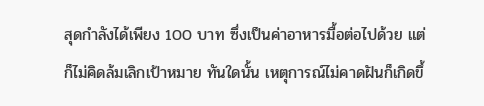สุดกำลังได้เพียง 100 บาท ซึ่งเป็นค่าอาหารมื้อต่อไปด้วย แต่ก็ไม่คิดล้มเลิกเป้าหมาย ทันใดนั้น เหตุการณ์ไม่คาดฝันก็เกิดขึ้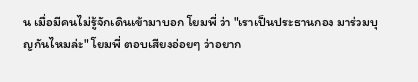น เมื่อมีคนไม่รู้จักเดินเข้ามาบอก โยมพี่ ว่า "เราเป็นประธานกอง มาร่วมบุญกันไหมล่ะ" โยมพี่ ตอบเสียงอ่อยๆ ว่าอยาก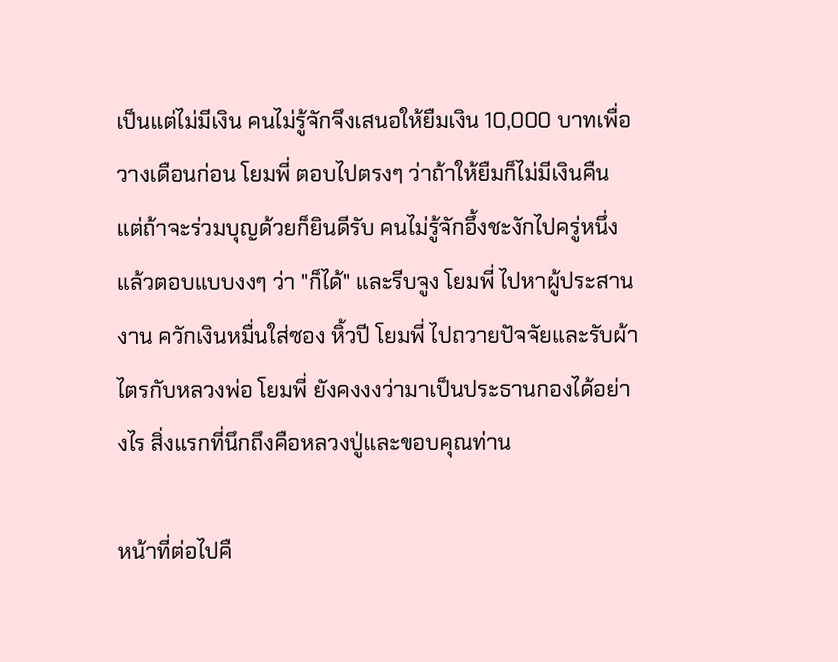เป็นแต่ไม่มีเงิน คนไม่รู้จักจึงเสนอให้ยืมเงิน 10,000 บาทเพื่อวางเดือนก่อน โยมพี่ ตอบไปตรงๆ ว่าถ้าให้ยืมก็ไม่มีเงินคืน แต่ถ้าจะร่วมบุญด้วยก็ยินดีรับ คนไม่รู้จักอึ้งชะงักไปครู่หนึ่งแล้วตอบแบบงงๆ ว่า "ก็ได้" และรีบจูง โยมพี่ ไปหาผู้ประสานงาน ควักเงินหมื่นใส่ซอง หิ้วปี โยมพี่ ไปถวายปัจจัยและรับผ้าไตรกับหลวงพ่อ โยมพี่ ยังคงงงว่ามาเป็นประธานกองได้อย่างไร สิ่งแรกที่นึกถึงคือหลวงปู่และขอบคุณท่าน

หน้าที่ต่อไปคื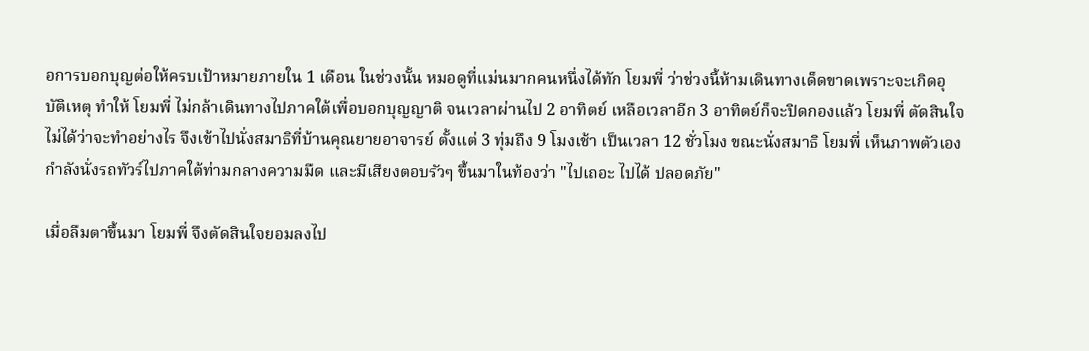อการบอกบุญต่อให้ครบเป้าหมายภายใน 1 เดือน ในช่วงนั้น หมอดูที่แม่นมากคนหนึ่งได้ทัก โยมพี่ ว่าช่วงนี้ห้ามเดินทางเด็ดขาดเพราะจะเกิดอุบัติเหตุ ทำให้ โยมพี่ ไม่กล้าเดินทางไปภาคใต้เพื่อบอกบุญญาติ จนเวลาผ่านไป 2 อาทิตย์ เหลือเวลาอีก 3 อาทิตย์ก็จะปิดกองแล้ว โยมพี่ ตัดสินใจไม่ได้ว่าจะทำอย่างไร จึงเข้าไปนั่งสมาธิที่บ้านคุณยายอาจารย์ ตั้งแต่ 3 ทุ่มถึง 9 โมงเช้า เป็นเวลา 12 ชั่วโมง ขณะนั่งสมาธิ โยมพี่ เห็นภาพตัวเองกำลังนั่งรถทัวร์ไปภาคใต้ท่ามกลางความมืด และมีเสียงตอบรัวๆ ขึ้นมาในท้องว่า "ไปเถอะ ไปได้ ปลอดภัย"

เมื่อลืมตาขึ้นมา โยมพี่ จึงตัดสินใจยอมลงไป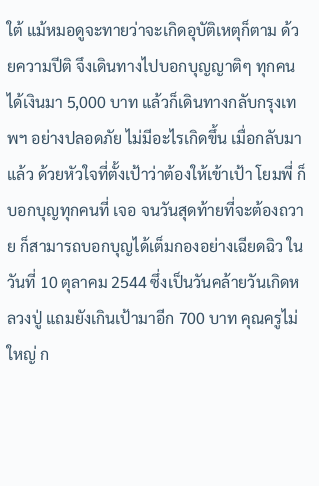ใต้ แม้หมอดูจะทายว่าจะเกิดอุบัติเหตุก็ตาม ด้วยความปีติ จึงเดินทางไปบอกบุญญาติๆ ทุกคน ได้เงินมา 5,000 บาท แล้วก็เดินทางกลับกรุงเทพฯ อย่างปลอดภัย ไม่มีอะไรเกิดขึ้น เมื่อกลับมาแล้ว ด้วยหัวใจที่ตั้งเป้าว่าต้องให้เข้าเป้า โยมพี่ ก็บอกบุญทุกคนที่ เจอ จนวันสุดท้ายที่จะต้องถวาย ก็สามารถบอกบุญได้เต็มกองอย่างเฉียดฉิว ในวันที่ 10 ตุลาคม 2544 ซึ่งเป็นวันคล้ายวันเกิดหลวงปู่ แถมยังเกินเป้ามาอีก 700 บาท คุณครูไม่ใหญ่ ก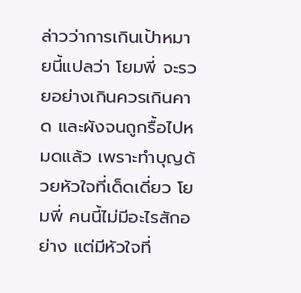ล่าวว่าการเกินเป้าหมายนี้แปลว่า โยมพี่ จะรวยอย่างเกินควรเกินคาด และผังจนถูกรื้อไปหมดแล้ว เพราะทำบุญด้วยหัวใจที่เด็ดเดี่ยว โยมพี่ คนนี้ไม่มีอะไรสักอย่าง แต่มีหัวใจที่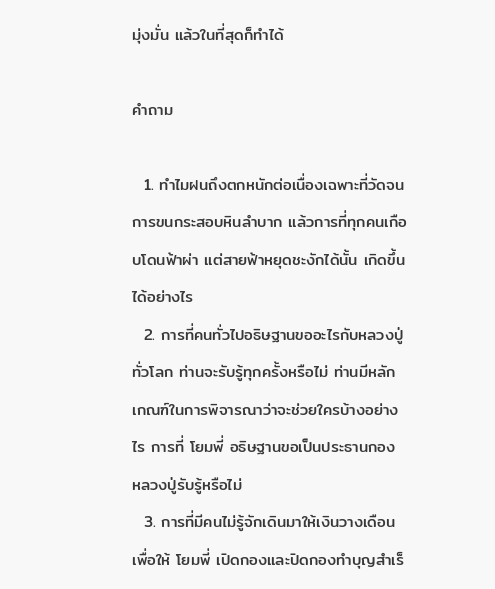มุ่งมั่น แล้วในที่สุดก็ทำได้

คำถาม

  1. ทำไมฝนถึงตกหนักต่อเนื่องเฉพาะที่วัดจนการขนกระสอบหินลำบาก แล้วการที่ทุกคนเกือบโดนฟ้าผ่า แต่สายฟ้าหยุดชะงักได้นั้น เกิดขึ้นได้อย่างไร
  2. การที่คนทั่วไปอธิษฐานขออะไรกับหลวงปู่ทั่วโลก ท่านจะรับรู้ทุกครั้งหรือไม่ ท่านมีหลักเกณฑ์ในการพิจารณาว่าจะช่วยใครบ้างอย่างไร การที่ โยมพี่ อธิษฐานขอเป็นประธานกอง หลวงปู่รับรู้หรือไม่
  3. การที่มีคนไม่รู้จักเดินมาให้เงินวางเดือนเพื่อให้ โยมพี่ เปิดกองและปิดกองทำบุญสำเร็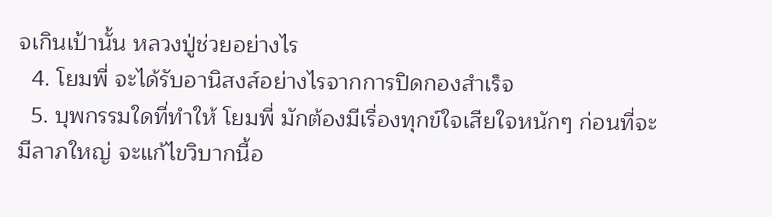จเกินเป้านั้น หลวงปู่ช่วยอย่างไร
  4. โยมพี่ จะได้รับอานิสงส์อย่างไรจากการปิดกองสำเร็จ
  5. บุพกรรมใดที่ทำให้ โยมพี่ มักต้องมีเรื่องทุกข์ใจเสียใจหนักๆ ก่อนที่จะมีลาภใหญ่ จะแก้ไขวิบากนี้อ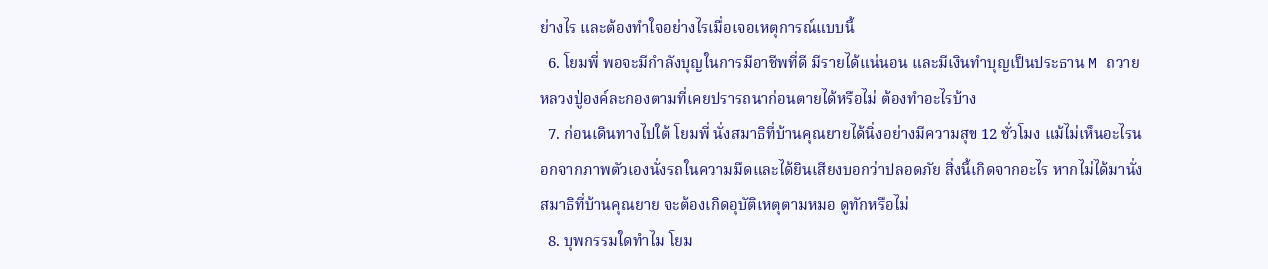ย่างไร และต้องทำใจอย่างไรเมื่อเจอเหตุการณ์แบบนี้
  6. โยมพี่ พอจะมีกำลังบุญในการมีอาชีพที่ดี มีรายได้แน่นอน และมีเงินทำบุญเป็นประธาน M ถวายหลวงปู่องค์ละกองตามที่เคยปรารถนาก่อนตายได้หรือไม่ ต้องทำอะไรบ้าง
  7. ก่อนเดินทางไปใต้ โยมพี่ นั่งสมาธิที่บ้านคุณยายได้นิ่งอย่างมีความสุข 12 ชั่วโมง แม้ไม่เห็นอะไรนอกจากภาพตัวเองนั่งรถในความมืดและได้ยินเสียงบอกว่าปลอดภัย สิ่งนี้เกิดจากอะไร หากไม่ได้มานั่งสมาธิที่บ้านคุณยาย จะต้องเกิดอุบัติเหตุตามหมอ ดูทักหรือไม่
  8. บุพกรรมใดทำไม โยม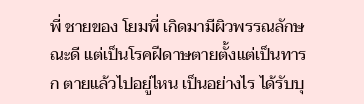พี่ ชายของ โยมพี่ เกิดมามีผิวพรรณลักษณะดี แต่เป็นโรคฝีดาษตายตั้งแต่เป็นทารก ตายแล้วไปอยู่ไหน เป็นอย่างไร ได้รับบุ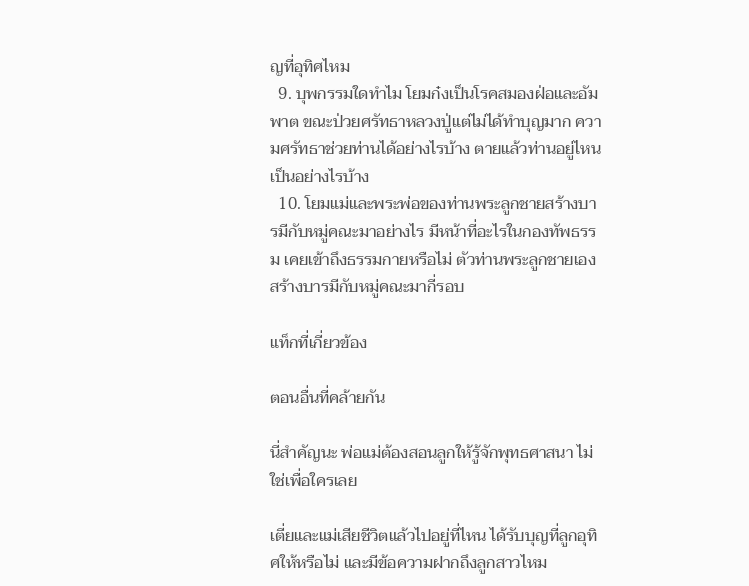ญที่อุทิศไหม
  9. บุพกรรมใดทำไม โยมก๋งเป็นโรคสมองฝ่อและอัมพาต ขณะป่วยศรัทธาหลวงปู่แต่ไม่ได้ทำบุญมาก ความศรัทธาช่วยท่านได้อย่างไรบ้าง ตายแล้วท่านอยู่ไหน เป็นอย่างไรบ้าง
  10. โยมแม่และพระพ่อของท่านพระลูกชายสร้างบารมีกับหมู่คณะมาอย่างไร มีหน้าที่อะไรในกองทัพธรรม เคยเข้าถึงธรรมกายหรือไม่ ตัวท่านพระลูกชายเองสร้างบารมีกับหมู่คณะมากี่รอบ

แท็กที่เกี่ยวข้อง

ตอนอื่นที่คล้ายกัน

นี่สำคัญนะ พ่อแม่ต้องสอนลูกให้รู้จักพุทธศาสนา ไม่ใช่เพื่อใครเลย

เตี่ยและแม่เสียชีวิตแล้วไปอยู่ที่ไหน ได้รับบุญที่ลูกอุทิศให้หรือไม่ และมีข้อความฝากถึงลูกสาวไหม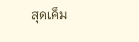สุดเค็ม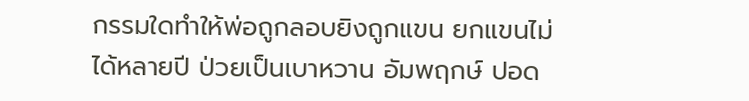กรรมใดทำให้พ่อถูกลอบยิงถูกแขน ยกแขนไม่ได้หลายปี ป่วยเป็นเบาหวาน อัมพฤกษ์ ปอด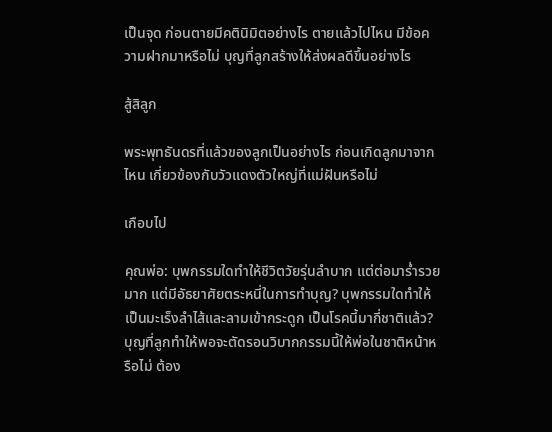เป็นจุด ก่อนตายมีคตินิมิตอย่างไร ตายแล้วไปไหน มีข้อความฝากมาหรือไม่ บุญที่ลูกสร้างให้ส่งผลดีขึ้นอย่างไร

สู้สิลูก

พระพุทธันดรที่แล้วของลูกเป็นอย่างไร ก่อนเกิดลูกมาจากไหน เกี่ยวข้องกับวัวแดงตัวใหญ่ที่แม่ฝันหรือไม่

เกือบไป

คุณพ่อ: บุพกรรมใดทำให้ชีวิตวัยรุ่นลำบาก แต่ต่อมาร่ำรวยมาก แต่มีอัธยาศัยตระหนี่ในการทำบุญ? บุพกรรมใดทำให้เป็นมะเร็งลำไส้และลามเข้ากระดูก เป็นโรคนี้มากี่ชาติแล้ว? บุญที่ลูกทำให้พอจะตัดรอนวิบากกรรมนี้ให้พ่อในชาติหน้าหรือไม่ ต้อง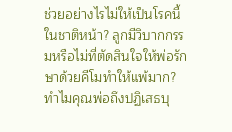ช่วยอย่างไรไม่ให้เป็นโรคนี้ในชาติหน้า? ลูกมีวิบากกรรมหรือไม่ที่ตัดสินใจให้พ่อรักษาด้วยคีโมทำให้แพ้มาก? ทำไมคุณพ่อถึงปฏิเสธบุ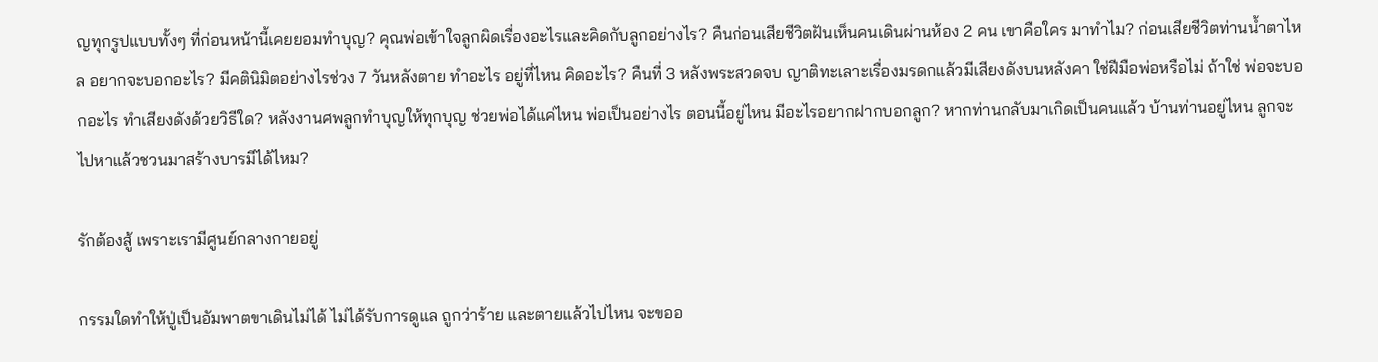ญทุกรูปแบบทั้งๆ ที่ก่อนหน้านี้เคยยอมทำบุญ? คุณพ่อเข้าใจลูกผิดเรื่องอะไรและคิดกับลูกอย่างไร? คืนก่อนเสียชีวิตฝันเห็นคนเดินผ่านห้อง 2 คน เขาคือใคร มาทำไม? ก่อนเสียชีวิตท่านน้ำตาไหล อยากจะบอกอะไร? มีคตินิมิตอย่างไรช่วง 7 วันหลังตาย ทำอะไร อยู่ที่ไหน คิดอะไร? คืนที่ 3 หลังพระสวดจบ ญาติทะเลาะเรื่องมรดกแล้วมีเสียงดังบนหลังคา ใช่ฝีมือพ่อหรือไม่ ถ้าใช่ พ่อจะบอกอะไร ทำเสียงดังด้วยวิธีใด? หลังงานศพลูกทำบุญให้ทุกบุญ ช่วยพ่อได้แค่ไหน พ่อเป็นอย่างไร ตอนนี้อยู่ไหน มีอะไรอยากฝากบอกลูก? หากท่านกลับมาเกิดเป็นคนแล้ว บ้านท่านอยู่ไหน ลูกจะไปหาแล้วชวนมาสร้างบารมีได้ไหม?

รักต้องสู้ เพราะเรามีศูนย์กลางกายอยู่

กรรมใดทำให้ปู่เป็นอัมพาตขาเดินไม่ได้ ไม่ได้รับการดูแล ถูกว่าร้าย และตายแล้วไปไหน จะขออ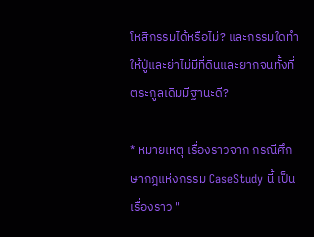โหสิกรรมได้หรือไม่? และกรรมใดทำให้ปู่และย่าไม่มีที่ดินและยากจนทั้งที่ตระกูลเดิมมีฐานะดี?

* หมายเหตุ เรื่องราวจาก กรณีศึกษากฎแห่งกรรม CaseStudy นี้ เป็นเรื่องราว "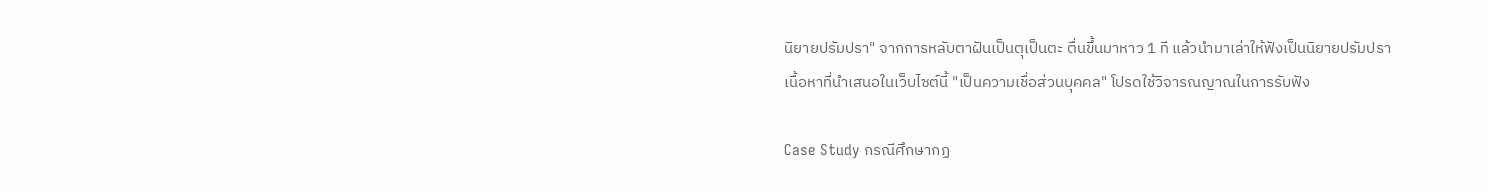นิยายปรัมปรา" จากการหลับตาฝันเป็นตุเป็นตะ ตื่นขึ้นมาหาว 1 ที แล้วนำมาเล่าให้ฟังเป็นนิยายปรัมปรา
เนื้อหาที่นำเสนอในเว็บไซต์นี้ "เป็นความเชื่อส่วนบุคคล" โปรดใช้วิจารณญาณในการรับฟัง

Case Study กรณีศึกษากฏ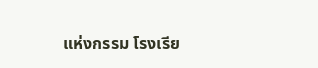แห่งกรรม โรงเรีย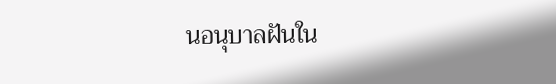นอนุบาลฝันใน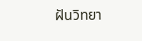ฝันวิทยา